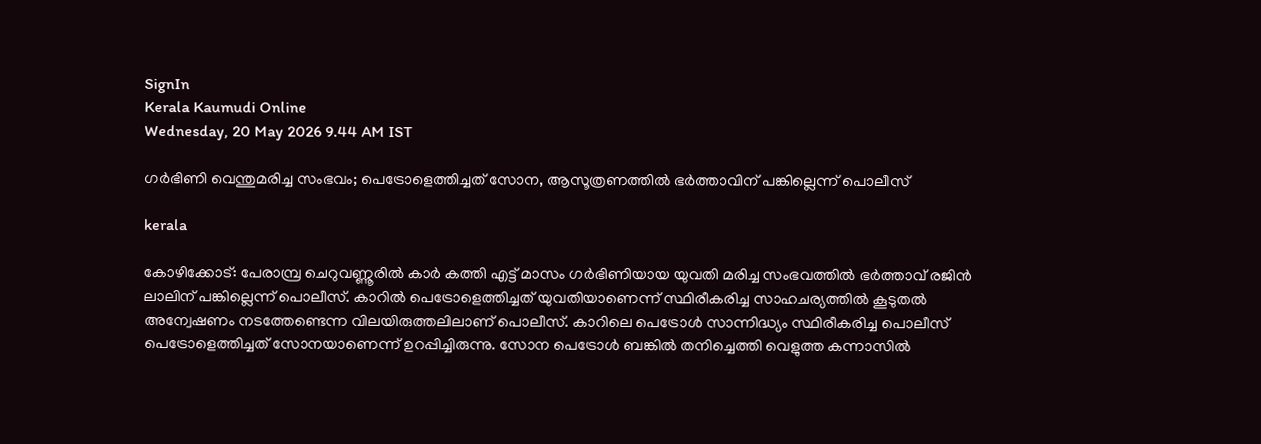SignIn
Kerala Kaumudi Online
Wednesday, 20 May 2026 9.44 AM IST

ഗർഭിണി വെന്തുമരിച്ച സംഭവം; പെട്രോളെത്തിച്ചത് സോന, ആസൂത്രണത്തിൽ ഭർത്താവിന് പങ്കില്ലെന്ന് പൊലീസ്

kerala

കോഴിക്കോട്: പേരാമ്പ്ര ചെറുവണ്ണൂരിൽ കാർ കത്തി എട്ട് മാസം ഗർഭിണിയായ യുവതി മരിച്ച സംഭവത്തിൽ ഭർത്താവ് രജിൻ ലാലിന് പങ്കില്ലെന്ന് പൊലീസ്. കാറിൽ പെട്രോളെത്തിച്ചത് യുവതിയാണെന്ന് സ്ഥിരീകരിച്ച സാഹചര്യത്തിൽ കൂടുതൽ അന്വേഷണം നടത്തേണ്ടെന്ന വിലയിരുത്തലിലാണ് പൊലീസ്. കാറിലെ പെട്രോൾ സാന്നിദ്ധ്യം സ്ഥിരീകരിച്ച പൊലീസ് പെട്രോളെത്തിച്ചത് സോനയാണെന്ന് ഉറപ്പിച്ചിരുന്നു. സോന പെട്രോൾ ബങ്കിൽ തനിച്ചെത്തി വെളുത്ത കന്നാസിൽ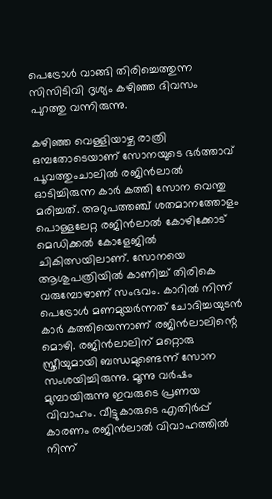പെട്രോൾ വാങ്ങി തിരിച്ചെത്തുന്ന സിസിടിവി ദൃശ്യം കഴിഞ്ഞ ദിവസം പുറത്തു വന്നിരുന്നു.

കഴിഞ്ഞ വെള്ളിയാഴ്ച രാത്രി ഒമ്പതോടെയാണ് സോനയുടെ ഭർത്താവ് പൂവത്തുംചാലിൽ രജിൻലാൽ ഓടിച്ചിരുന്ന കാർ കത്തി സോന വെന്തു മരിച്ചത്. അറുപത്തഞ്ച് ശതമാനത്തോളം പൊള്ളലേറ്റ രജിൻലാൽ കോഴിക്കോട് മെഡിക്കൽ കോളേജിൽ ചികിത്സയിലാണ്. സോനയെ ആശുപത്രിയിൽ കാണിച്ച് തിരികെ വരുമ്പോഴാണ് സംഭവം. കാറിൽ നിന്ന് പെട്രോൾ മണമുയർന്നത് ചോദിച്ചയുടൻ കാർ കത്തിയെന്നാണ് രജിൻലാലിന്റെ മൊഴി. രജിൻലാലിന് മറ്റൊരു സ്ത്രീയുമായി ബന്ധമുണ്ടെന്ന് സോന സംശയിച്ചിരുന്നു. മൂന്നു വർഷം മുമ്പായിരുന്നു ഇവരുടെ പ്രണയ വിവാഹം. വീട്ടുകാരുടെ എതിർപ്പ് കാരണം രജിൻലാൽ വിവാഹത്തിൽ നിന്ന്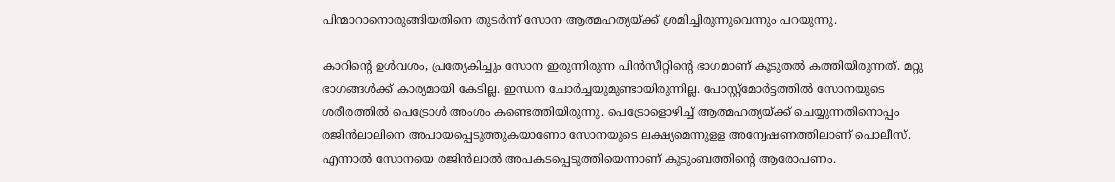പിന്മാറാനൊരുങ്ങിയതിനെ തുടർന്ന് സോന ആത്മഹത്യയ്ക്ക് ശ്രമിച്ചിരുന്നുവെന്നും പറയുന്നു.

കാറിന്റെ ഉൾവശം, പ്രത്യേകിച്ചും സോന ഇരുന്നിരുന്ന പിൻസീറ്റിന്റെ ഭാഗമാണ് കൂടുതൽ കത്തിയിരുന്നത്. മറ്റു ഭാഗങ്ങൾക്ക് കാര്യമായി കേടില്ല. ഇന്ധന ചോർച്ചയുമുണ്ടായിരുന്നില്ല. പോസ്റ്റ്‌മോർട്ടത്തിൽ സോനയുടെ ശരീരത്തിൽ പെട്രോൾ അംശം കണ്ടെത്തിയിരുന്നു. പെട്രോളൊഴിച്ച് ആത്മഹത്യയ്ക്ക് ചെയ്യുന്നതിനൊപ്പം രജിൻലാലിനെ അപായപ്പെടുത്തുകയാണോ സോനയുടെ ലക്ഷ്യമെന്നുളള അന്വേഷണത്തിലാണ് പൊലീസ്. എന്നാൽ സോനയെ രജിൻലാൽ അപകടപ്പെടുത്തിയെന്നാണ് കുടുംബത്തിന്റെ ആരോപണം.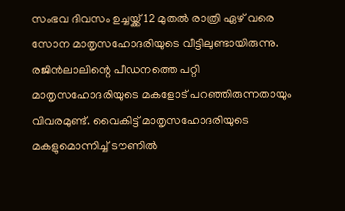സംഭവ ദിവസം ഉച്ചയ്ക്ക് 12 മുതൽ രാത്രി ഏഴ് വരെ സോന മാതൃസഹോദരിയുടെ വീട്ടിലുണ്ടായിരുന്നു. രജിൻലാലിന്റെ പീഡനത്തെ പറ്റി മാതൃസഹോദരിയുടെ മകളോട് പറഞ്ഞിരുന്നതായും വിവരമുണ്ട്. വൈകിട്ട് മാതൃസഹോദരിയുടെ മകളുമൊന്നിച്ച് ടൗണിൽ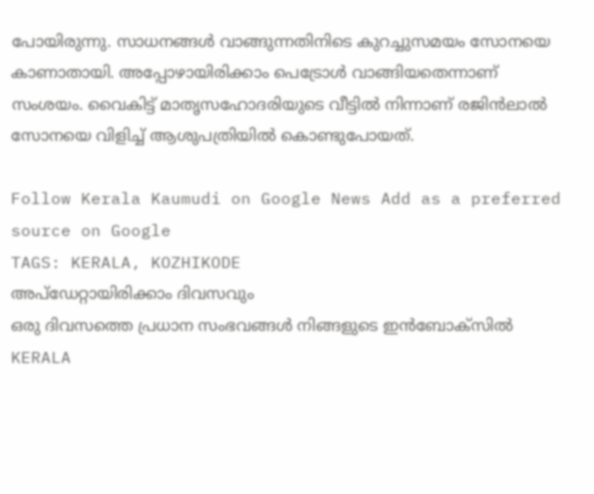പോയിരുന്നു. സാധനങ്ങൾ വാങ്ങുന്നതിനിടെ കുറച്ചുസമയം സോനയെ കാണാതായി. അപ്പോഴായിരിക്കാം പെട്രോൾ വാങ്ങിയതെന്നാണ് സംശയം. വൈകിട്ട് മാതൃസഹോദരിയുടെ വീട്ടിൽ നിന്നാണ് രജിൻലാൽ സോനയെ വിളിച്ച് ആശുപത്രിയിൽ കൊണ്ടുപോയത്.

Follow Kerala Kaumudi on Google News Add as a preferred source on Google
TAGS: KERALA, KOZHIKODE
അപ്ഡേറ്റായിരിക്കാം ദിവസവും
ഒരു ദിവസത്തെ പ്രധാന സംഭവങ്ങൾ നിങ്ങളുടെ ഇൻബോക്സിൽ
KERALA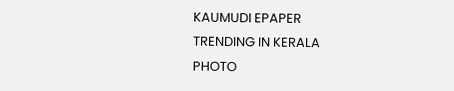KAUMUDI EPAPER
TRENDING IN KERALA
PHOTO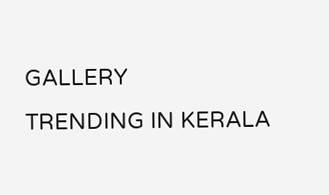GALLERY
TRENDING IN KERALA